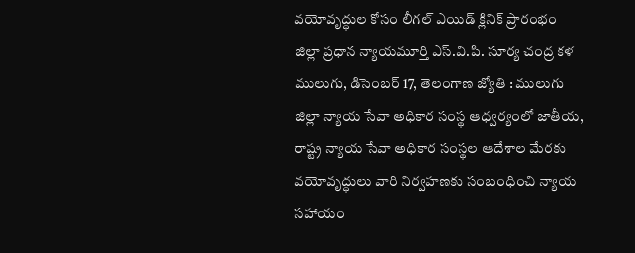వయోవృద్ధుల కోసం లీగల్ ఎయిడ్ క్లినిక్ ప్రారంభం
జిల్లా ప్రధాన న్యాయమూర్తి ఎస్.వి.పి. సూర్య చంద్ర కళ
ములుగు, డిసెంబర్ 17, తెలంగాణ జ్యోతి : ములుగు జిల్లా న్యాయ సేవా అధికార సంస్థ ఆధ్వర్యంలో జాతీయ, రాష్ట్ర న్యాయ సేవా అధికార సంస్థల ఆదేశాల మేరకు వయోవృద్ధులు వారి నిర్వహణకు సంబంధించి న్యాయ సహాయం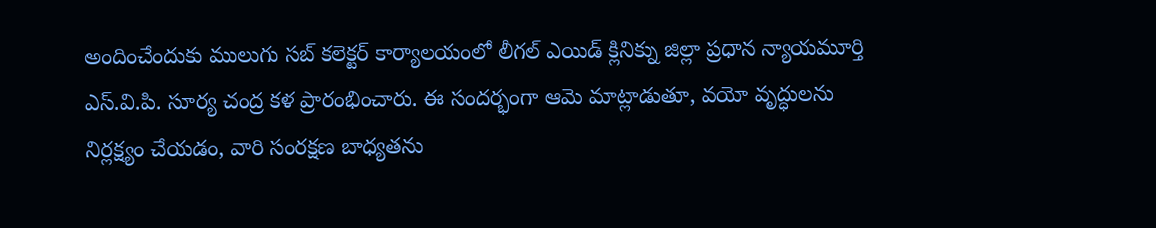అందించేందుకు ములుగు సబ్ కలెక్టర్ కార్యాలయంలో లీగల్ ఎయిడ్ క్లినిక్ను జిల్లా ప్రధాన న్యాయమూర్తి ఎస్.వి.పి. సూర్య చంద్ర కళ ప్రారంభించారు. ఈ సందర్భంగా ఆమె మాట్లాడుతూ, వయో వృద్ధులను నిర్లక్ష్యం చేయడం, వారి సంరక్షణ బాధ్యతను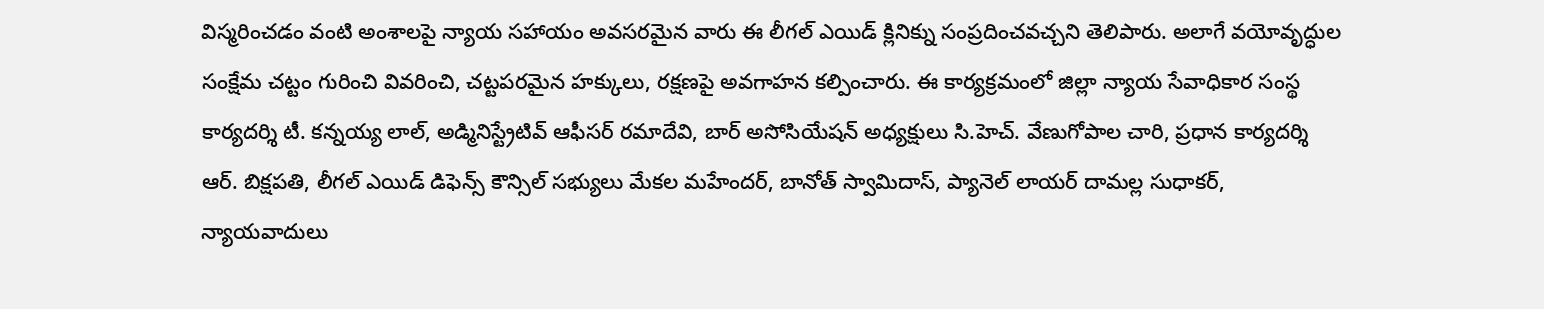విస్మరించడం వంటి అంశాలపై న్యాయ సహాయం అవసరమైన వారు ఈ లీగల్ ఎయిడ్ క్లినిక్ను సంప్రదించవచ్చని తెలిపారు. అలాగే వయోవృద్ధుల సంక్షేమ చట్టం గురించి వివరించి, చట్టపరమైన హక్కులు, రక్షణపై అవగాహన కల్పించారు. ఈ కార్యక్రమంలో జిల్లా న్యాయ సేవాధికార సంస్థ కార్యదర్శి టీ. కన్నయ్య లాల్, అడ్మినిస్ట్రేటివ్ ఆఫీసర్ రమాదేవి, బార్ అసోసియేషన్ అధ్యక్షులు సి.హెచ్. వేణుగోపాల చారి, ప్రధాన కార్యదర్శి ఆర్. బిక్షపతి, లీగల్ ఎయిడ్ డిఫెన్స్ కౌన్సిల్ సభ్యులు మేకల మహేందర్, బానోత్ స్వామిదాస్, ప్యానెల్ లాయర్ దామల్ల సుధాకర్, న్యాయవాదులు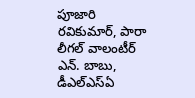పూజారి రవికుమార్, పారా లీగల్ వాలంటీర్ ఎన్. బాబు, డీఎల్ఎస్ఏ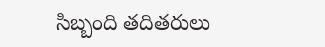సిబ్బంది తదితరులు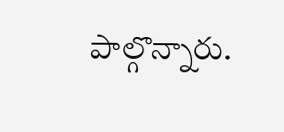పాల్గొన్నారు.